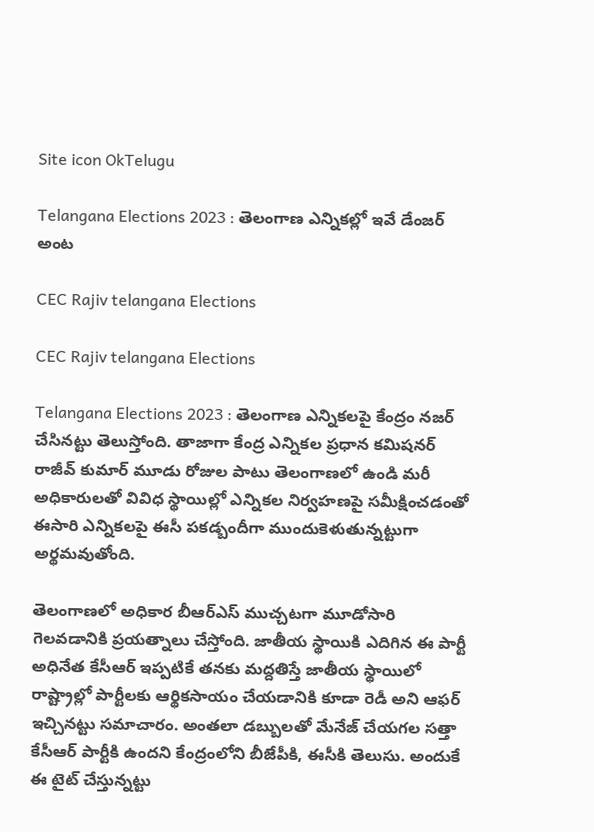Site icon OkTelugu

Telangana Elections 2023 : తెలంగాణ ఎన్నికల్లో ఇవే డేంజర్ అంట

CEC Rajiv telangana Elections

CEC Rajiv telangana Elections

Telangana Elections 2023 : తెలంగాణ ఎన్నికలపై కేంద్రం నజర్ చేసినట్టు తెలుస్తోంది. తాజాగా కేంద్ర ఎన్నికల ప్రధాన కమిషనర్ రాజీవ్ కుమార్ మూడు రోజుల పాటు తెలంగాణలో ఉండి మరీ అధికారులతో వివిధ స్థాయిల్లో ఎన్నికల నిర్వహణపై సమీక్షించడంతో ఈసారి ఎన్నికలపై ఈసీ పకడ్బందీగా ముందుకెళుతున్నట్టుగా అర్థమవుతోంది.

తెలంగాణలో అధికార బీఆర్ఎస్ ముచ్చటగా మూడోసారి గెలవడానికి ప్రయత్నాలు చేస్తోంది. జాతీయ స్థాయికి ఎదిగిన ఈ పార్టీ అధినేత కేసీఆర్ ఇప్పటికే తనకు మద్దతిస్తే జాతీయ స్థాయిలో రాష్ట్రాల్లో పార్టీలకు ఆర్థికసాయం చేయడానికి కూడా రెడీ అని ఆఫర్ ఇచ్చినట్టు సమాచారం. అంతలా డబ్బులతో మేనేజ్ చేయగల సత్తా కేసీఆర్ పార్టీకి ఉందని కేంద్రంలోని బీజేపీకి, ఈసీకి తెలుసు. అందుకే ఈ టైట్ చేస్తున్నట్టు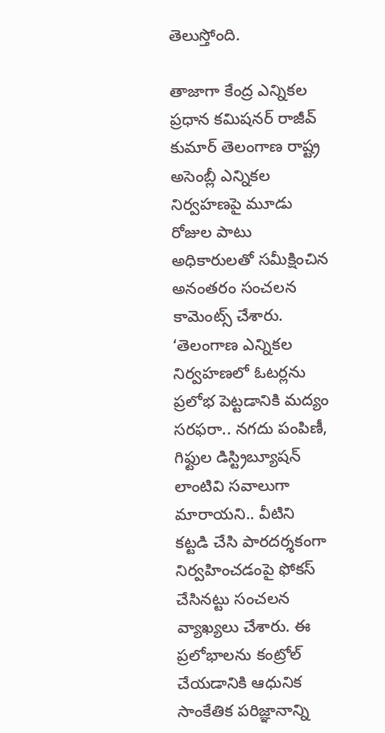తెలుస్తోంది.

తాజాగా కేంద్ర ఎన్నికల ప్రధాన కమిషనర్ రాజీవ్ కుమార్ తెలంగాణ రాష్ట్ర అసెంబ్లీ ఎన్నికల నిర్వహణపై మూడు రోజుల పాటు అధికారులతో సమీక్షించిన అనంతరం సంచలన కామెంట్స్ చేశారు. ‘తెలంగాణ ఎన్నికల నిర్వహణలో ఓటర్లను ప్రలోభ పెట్టడానికి మద్యం సరఫరా.. నగదు పంపిణీ, గిఫ్టుల డిస్ట్రిబ్యూషన్ లాంటివి సవాలుగా మారాయని.. వీటిని కట్టడి చేసి పారదర్శకంగా నిర్వహించడంపై ఫోకస్ చేసినట్టు సంచలన వ్యాఖ్యలు చేశారు. ఈ ప్రలోభాలను కంట్రోల్ చేయడానికి ఆధునిక సాంకేతిక పరిజ్ఞానాన్ని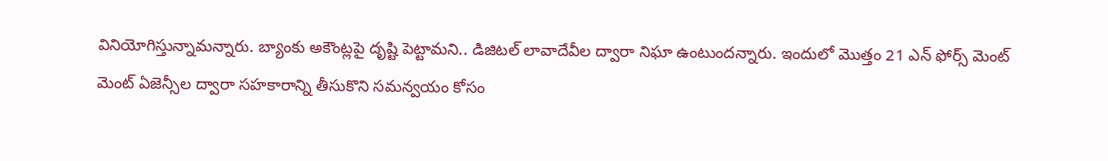వినియోగిస్తున్నామన్నారు. బ్యాంకు అకౌంట్లపై దృష్టి పెట్టామని.. డిజిటల్ లావాదేవీల ద్వారా నిఘా ఉంటుందన్నారు. ఇందులో మొత్తం 21 ఎన్ ఫోర్స్ మెంట్ మెంట్ ఏజెన్సీల ద్వారా సహకారాన్ని తీసుకొని సమన్వయం కోసం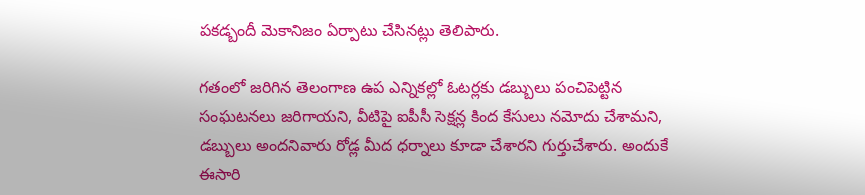పకడ్బందీ మెకానిజం ఏర్పాటు చేసినట్లు తెలిపారు.

గతంలో జరిగిన తెలంగాణ ఉప ఎన్నికల్లో ఓటర్లకు డబ్బులు పంచిపెట్టిన సంఘటనలు జరిగాయని, వీటిపై ఐపీసీ సెక్షన్ల కింద కేసులు నమోదు చేశామని, డబ్బులు అందనివారు రోడ్ల మీద ధర్నాలు కూడా చేశారని గుర్తుచేశారు. అందుకే ఈసారి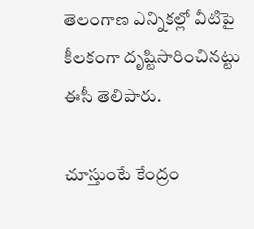తెలంగాణ ఎన్నికల్లో వీటిపై కీలకంగా దృష్టిసారించినట్టు ఈసీ తెలిపారు.

చూస్తుంటే కేంద్రం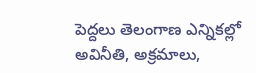పెద్దలు తెలంగాణ ఎన్నికల్లో అవినీతి, అక్రమాలు,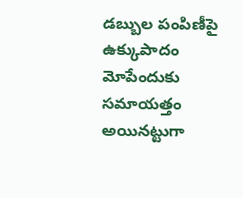డబ్బుల పంపిణీపై ఉక్కుపాదం మోపేందుకు సమాయత్తం అయినట్టుగా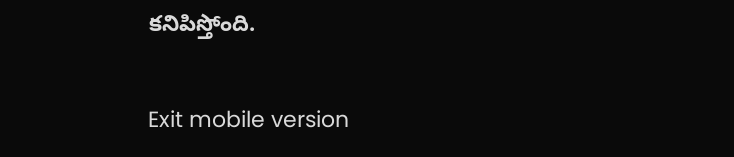కనిపిస్తోంది.

Exit mobile version